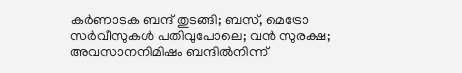കർണാടക ബന്ദ് തുടങ്ങി; ബസ്, മെട്രോ സർവീസുകൾ പതിവുപോലെ; വൻ സുരക്ഷ; അവസാനനിമിഷം ബന്ദിൽനിന്ന്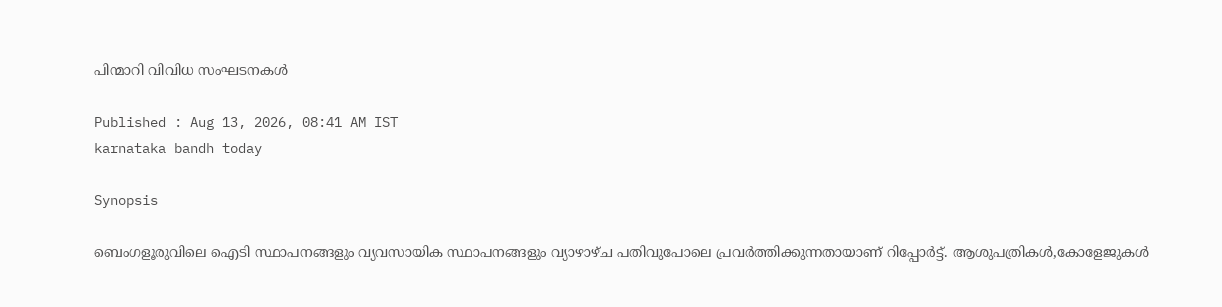പിന്മാറി വിവിധ സംഘടനകൾ

Published : Aug 13, 2026, 08:41 AM IST
karnataka bandh today

Synopsis

ബെംഗളൂരുവിലെ ഐടി സ്ഥാപനങ്ങളും വ്യവസായിക സ്ഥാപനങ്ങളും വ്യാഴാഴ്ച പതിവുപോലെ പ്രവർത്തിക്കുന്നതായാണ് റിപ്പോർട്ട്. ആശുപത്രികൾ,കോളേജുകൾ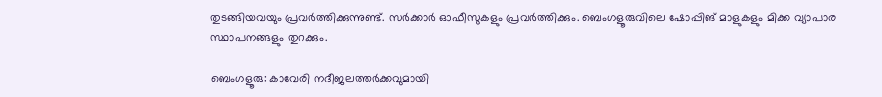തുടങ്ങിയവയും പ്രവർത്തിക്കുന്നുണ്ട്. സർക്കാർ ഓഫീസുകളും പ്രവർത്തിക്കും. ബെംഗളൂരുവിലെ ഷോപ്പിങ് മാളുകളും മിക്ക വ്യാപാര സ്ഥാപനങ്ങളും തുറക്കും.

ബെംഗളൂരു: കാവേരി നദീജലത്തർക്കവുമായി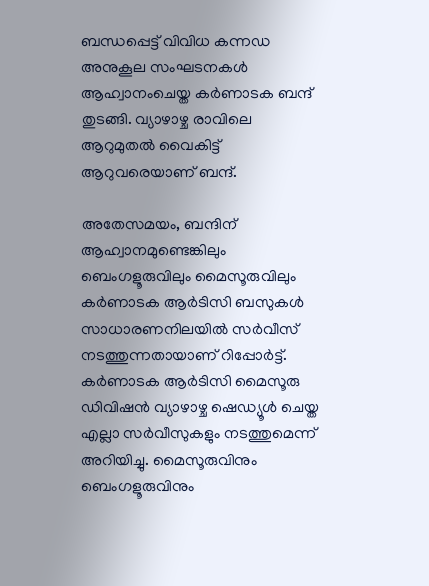ബന്ധപ്പെട്ട് വിവിധ കന്നഡ അനുകൂല സംഘടനകൾ ആഹ്വാനംചെയ്ത കർണാടക ബന്ദ് തുടങ്ങി. വ്യാഴാഴ്ച രാവിലെ ആറുമുതൽ വൈകിട്ട് ആറുവരെയാണ് ബന്ദ്.

അതേസമയം, ബന്ദിന് ആഹ്വാനമുണ്ടെങ്കിലും ബെംഗളൂരുവിലും മൈസൂരുവിലും കർണാടക ആർടിസി ബസുകൾ സാധാരണനിലയിൽ സർവീസ് നടത്തുന്നതായാണ് റിപ്പോർട്ട്. കർണാടക ആർടിസി മൈസൂരു ഡിവിഷൻ വ്യാഴാഴ്ച ഷെഡ്യൂൾ ചെയ്ത എല്ലാ സർവീസുകളും നടത്തുമെന്ന് അറിയിച്ചു. മൈസൂരുവിനും ബെംഗളൂരുവിനും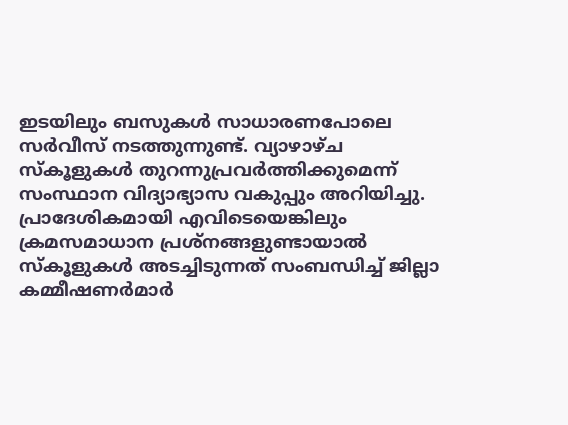ഇടയിലും ബസുകൾ സാധാരണപോലെ സർവീസ് നടത്തുന്നുണ്ട്. വ്യാഴാഴ്ച സ്കൂളുകൾ തുറന്നുപ്രവർത്തിക്കുമെന്ന് സംസ്ഥാന വിദ്യാഭ്യാസ വകുപ്പും അറിയിച്ചു. പ്രാദേശികമായി എവിടെയെങ്കിലും ക്രമസമാധാന പ്രശ്നങ്ങളുണ്ടായാൽ സ്കൂളുകൾ അടച്ചിടുന്നത് സംബന്ധിച്ച് ജില്ലാ കമ്മീഷണർമാർ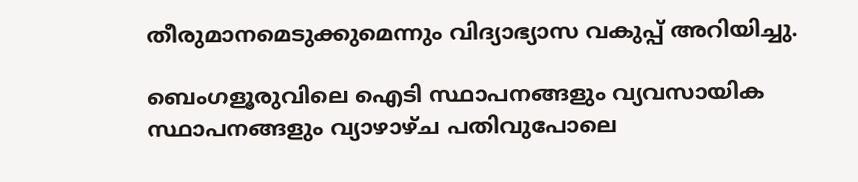തീരുമാനമെടുക്കുമെന്നും വിദ്യാഭ്യാസ വകുപ്പ് അറിയിച്ചു.

ബെംഗളൂരുവിലെ ഐടി സ്ഥാപനങ്ങളും വ്യവസായിക സ്ഥാപനങ്ങളും വ്യാഴാഴ്ച പതിവുപോലെ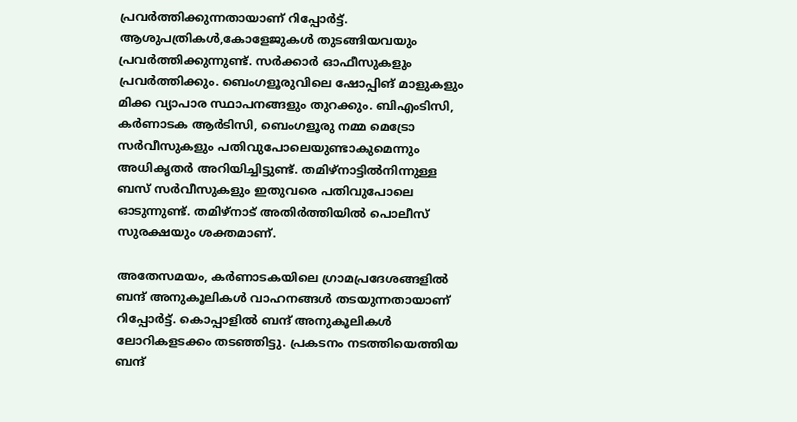പ്രവർത്തിക്കുന്നതായാണ് റിപ്പോർട്ട്. ആശുപത്രികൾ,കോളേജുകൾ തുടങ്ങിയവയും പ്രവർത്തിക്കുന്നുണ്ട്. സർക്കാർ ഓഫീസുകളും പ്രവർത്തിക്കും. ബെംഗളൂരുവിലെ ഷോപ്പിങ് മാളുകളും മിക്ക വ്യാപാര സ്ഥാപനങ്ങളും തുറക്കും. ബിഎംടിസി, ക‍ർണാടക ആർടിസി, ബെംഗളൂരു നമ്മ മെട്രോ സർവീസുകളും പതിവുപോലെയുണ്ടാകുമെന്നും അധികൃതർ അറിയിച്ചിട്ടുണ്ട്. തമിഴ്നാട്ടിൽനിന്നുള്ള ബസ് സർവീസുകളും ഇതുവരെ പതിവുപോലെ ഓടുന്നുണ്ട്. തമിഴ്നാട് അതിർത്തിയിൽ പൊലീസ് സുരക്ഷയും ശക്തമാണ്.

അതേസമയം, കർണാടകയിലെ ഗ്രാമപ്രദേശങ്ങളിൽ ബന്ദ് അനുകൂലികൾ വാഹനങ്ങൾ തടയുന്നതായാണ് റിപ്പോർട്ട്. കൊപ്പാളിൽ ബന്ദ് അനുകൂലികൾ ലോറികളടക്കം തടഞ്ഞിട്ടു. പ്രകടനം നടത്തിയെത്തിയ ബന്ദ്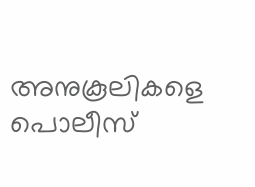അനുകൂലികളെ പൊലീസ്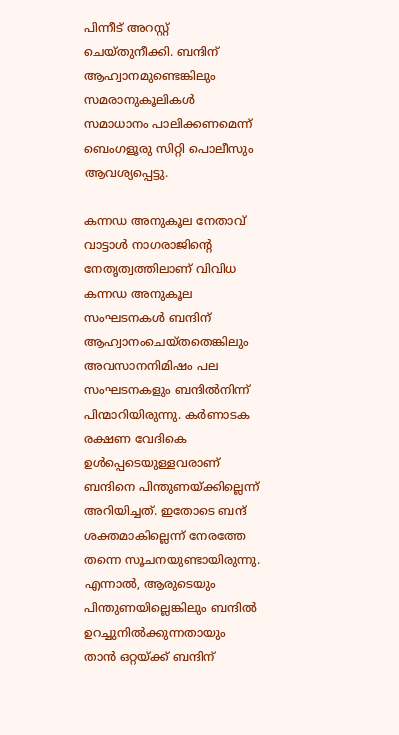പിന്നീട് അറസ്റ്റ് ചെയ്തുനീക്കി. ബന്ദിന് ആഹ്വാനമുണ്ടെങ്കിലും സമരാനുകൂലികൾ സമാധാനം പാലിക്കണമെന്ന് ബെംഗളൂരു സിറ്റി പൊലീസും ആവശ്യപ്പെട്ടു.

കന്നഡ അനുകൂല നേതാവ് വാട്ടാൾ നാഗരാജിന്റെ നേതൃത്വത്തിലാണ് വിവിധ കന്നഡ അനുകൂല സംഘടനകൾ ബന്ദിന് ആഹ്വാനംചെയ്തതെങ്കിലും അവസാനനിമിഷം പല സംഘടനകളും ബന്ദിൽനിന്ന് പിന്മാറിയിരുന്നു. കർണാടക രക്ഷണ വേദികെ ഉൾപ്പെടെയുള്ളവരാണ് ബന്ദിനെ പിന്തുണയ്ക്കില്ലെന്ന് അറിയിച്ചത്. ഇതോടെ ബന്ദ് ശക്തമാകില്ലെന്ന് നേരത്തേ തന്നെ സൂചനയുണ്ടായിരുന്നു. എന്നാൽ, ആരുടെയും പിന്തുണയില്ലെങ്കിലും ബന്ദിൽ ഉറച്ചുനിൽക്കുന്നതായും താൻ ഒറ്റയ്ക്ക് ബന്ദിന്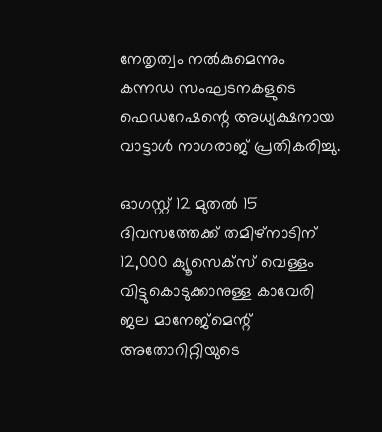നേതൃത്വം നൽകുമെന്നും കന്നഡ സംഘടനകളുടെ ഫെഡറേഷന്റെ അധ്യക്ഷനായ വാട്ടാൾ നാഗരാജ് പ്രതികരിച്ചു.

ഓഗസ്റ്റ് 12 മുതൽ 15 ദിവസത്തേക്ക് തമിഴ്നാടിന് 12,000 ക്യൂസെക്സ് വെള്ളം വിട്ടുകൊടുക്കാനുള്ള കാവേരി ജല മാനേജ്മെന്റ് അതോറിറ്റിയുടെ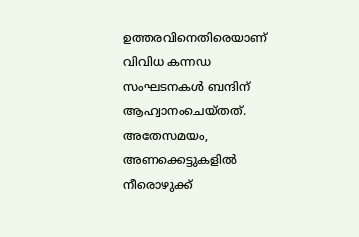ഉത്തരവിനെതിരെയാണ് വിവിധ കന്നഡ സംഘടനകൾ ബന്ദിന് ആഹ്വാനംചെയ്തത്. അതേസമയം, അണക്കെട്ടുകളിൽ നീരൊഴുക്ക്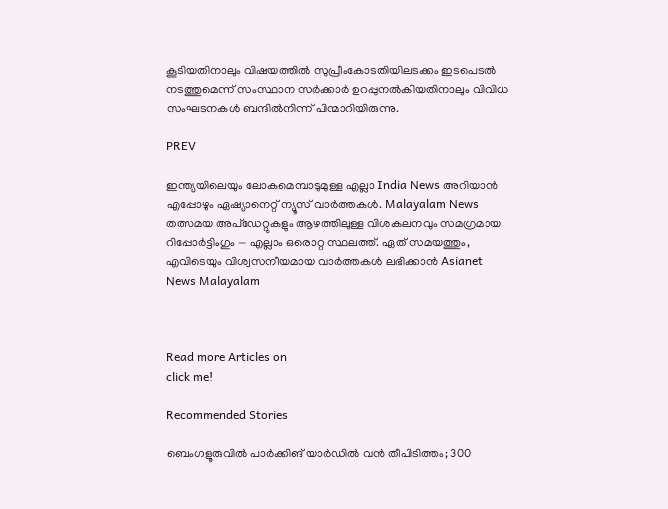കൂടിയതിനാലും വിഷയത്തിൽ സുപ്രീംകോടതിയിലടക്കം ഇടപെടൽ നടത്തുമെന്ന് സംസ്ഥാന സർക്കാർ ഉറപ്പുനൽകിയതിനാലും വിവിധ സംഘടനകൾ ബന്ദിൽനിന്ന് പിന്മാറിയിരുന്നു.

PREV

ഇന്ത്യയിലെയും ലോകമെമ്പാടുമുള്ള എല്ലാ India News അറിയാൻ എപ്പോഴും ഏഷ്യാനെറ്റ് ന്യൂസ് വാർത്തകൾ. Malayalam News   തത്സമയ അപ്‌ഡേറ്റുകളും ആഴത്തിലുള്ള വിശകലനവും സമഗ്രമായ റിപ്പോർട്ടിംഗും — എല്ലാം ഒരൊറ്റ സ്ഥലത്ത്. ഏത് സമയത്തും, എവിടെയും വിശ്വസനീയമായ വാർത്തകൾ ലഭിക്കാൻ Asianet News Malayalam



Read more Articles on
click me!

Recommended Stories

ബെംഗളൂരുവിൽ പാർക്കിങ് യാർഡിൽ വൻ തീപിടിത്തം; 300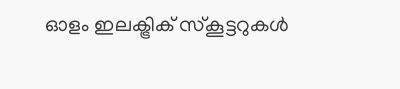ഓളം ഇലക്ട്രിക് സ്കൂട്ടറുകൾ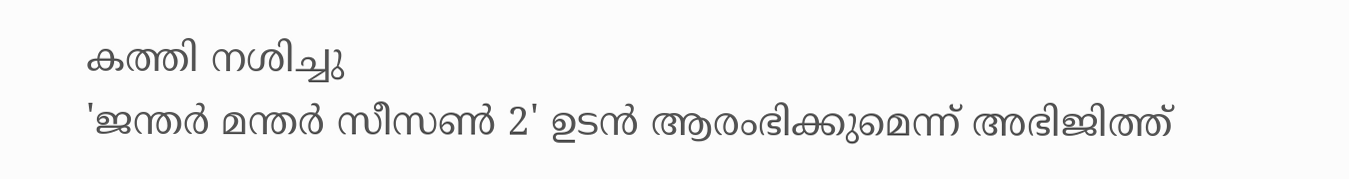കത്തി നശിച്ചു
'ജന്തർ മന്തർ സീസൺ 2' ഉടൻ ആരംഭിക്കുമെന്ന് അഭിജിത്ത്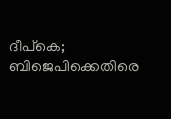ദീപ്കെ; ബിജെപിക്കെതിരെ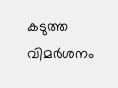കടുത്ത വിമർശനം